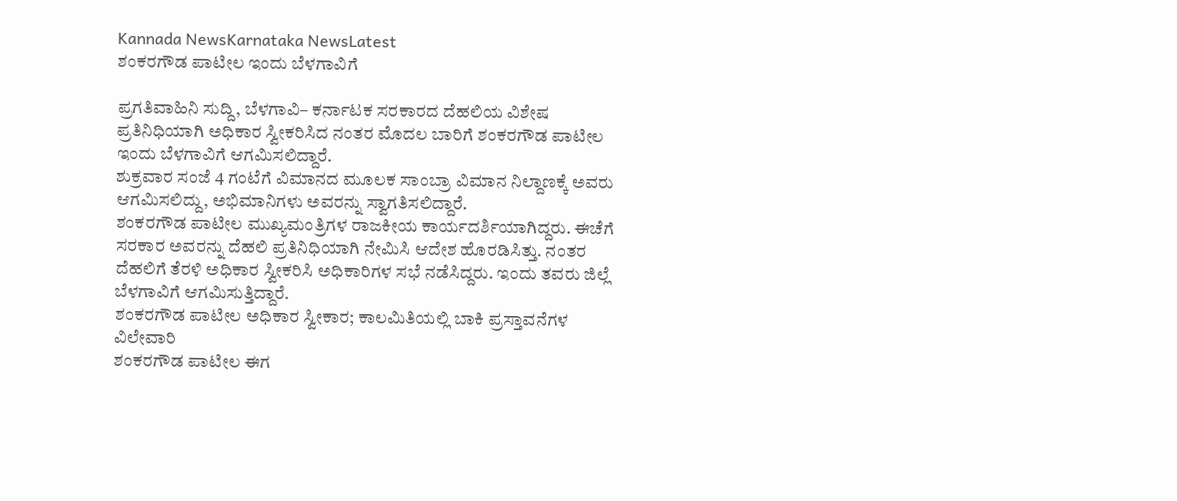Kannada NewsKarnataka NewsLatest
ಶಂಕರಗೌಡ ಪಾಟೀಲ ಇಂದು ಬೆಳಗಾವಿಗೆ

ಪ್ರಗತಿವಾಹಿನಿ ಸುದ್ದಿ, ಬೆಳಗಾವಿ– ಕರ್ನಾಟಕ ಸರಕಾರದ ದೆಹಲಿಯ ವಿಶೇಷ ಪ್ರತಿನಿಧಿಯಾಗಿ ಅಧಿಕಾರ ಸ್ವೀಕರಿಸಿದ ನಂತರ ಮೊದಲ ಬಾರಿಗೆ ಶಂಕರಗೌಡ ಪಾಟೀಲ ಇಂದು ಬೆಳಗಾವಿಗೆ ಆಗಮಿಸಲಿದ್ದಾರೆ.
ಶುಕ್ರವಾರ ಸಂಜೆ 4 ಗಂಟೆಗೆ ವಿಮಾನದ ಮೂಲಕ ಸಾಂಬ್ರಾ ವಿಮಾನ ನಿಲ್ದಾಣಕ್ಕೆ ಅವರು ಆಗಮಿಸಲಿದ್ದು, ಅಭಿಮಾನಿಗಳು ಅವರನ್ನು ಸ್ವಾಗತಿಸಲಿದ್ದಾರೆ.
ಶಂಕರಗೌಡ ಪಾಟೀಲ ಮುಖ್ಯಮಂತ್ರಿಗಳ ರಾಜಕೀಯ ಕಾರ್ಯದರ್ಶಿಯಾಗಿದ್ದರು. ಈಚೆಗೆ ಸರಕಾರ ಅವರನ್ನು ದೆಹಲಿ ಪ್ರತಿನಿಧಿಯಾಗಿ ನೇಮಿಸಿ ಆದೇಶ ಹೊರಡಿಸಿತ್ತು. ನಂತರ ದೆಹಲಿಗೆ ತೆರಳಿ ಅಧಿಕಾರ ಸ್ವೀಕರಿಸಿ ಅಧಿಕಾರಿಗಳ ಸಭೆ ನಡೆಸಿದ್ದರು. ಇಂದು ತವರು ಜಿಲ್ಲೆ ಬೆಳಗಾವಿಗೆ ಆಗಮಿಸುತ್ತಿದ್ದಾರೆ.
ಶಂಕರಗೌಡ ಪಾಟೀಲ ಅಧಿಕಾರ ಸ್ವೀಕಾರ; ಕಾಲಮಿತಿಯಲ್ಲಿ ಬಾಕಿ ಪ್ರಸ್ತಾವನೆಗಳ ವಿಲೇವಾರಿ
ಶಂಕರಗೌಡ ಪಾಟೀಲ ಈಗ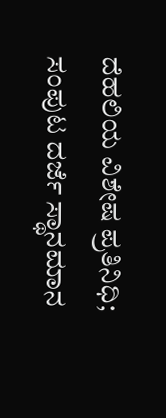ದೆಹಲಿಯ ವಿಶೇಷ ಪ್ರತಿನಿಧಿ; ಸಂಪುಟ ದರ್ಜೆ ಸ್ಥಾನಮಾನ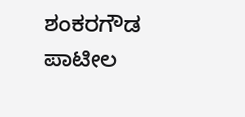ಶಂಕರಗೌಡ ಪಾಟೀಲ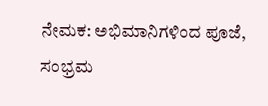ನೇಮಕ: ಅಭಿಮಾನಿಗಳಿಂದ ಪೂಜೆ, ಸಂಭ್ರಮ